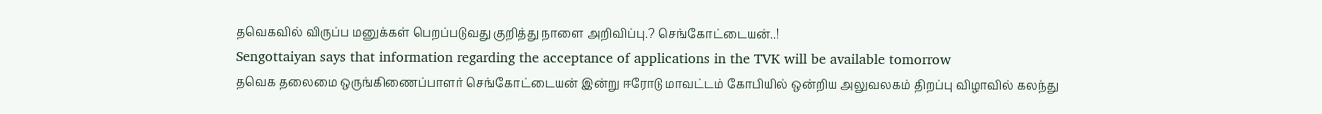தவெகவில் விருப்ப மனுக்கள் பெறப்படுவது குறித்து நாளை அறிவிப்பு.? செங்கோட்டையன்..!
Sengottaiyan says that information regarding the acceptance of applications in the TVK will be available tomorrow
தவெக தலைமை ஒருங்கிணைப்பாளர் செங்கோட்டையன் இன்று ஈரோடு மாவட்டம் கோபியில் ஒன்றிய அலுவலகம் திறப்பு விழாவில் கலந்து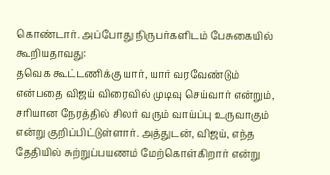கொண்டார். அப்போது நிருபர்களிடம் பேசுகையில் கூறியதாவது:
தவெக கூட்டணிக்கு யார், யார் வரவேண்டும் என்பதை விஜய் விரைவில் முடிவு செய்வார் என்றும், சரியான நேரத்தில் சிலர் வரும் வாய்ப்பு உருவாகும் என்று குறிப்பிட்டுள்ளார். அத்துடன், விஜய், எந்த தேதியில் சுற்றுப்பயணம் மேற்கொள்கிறார் என்று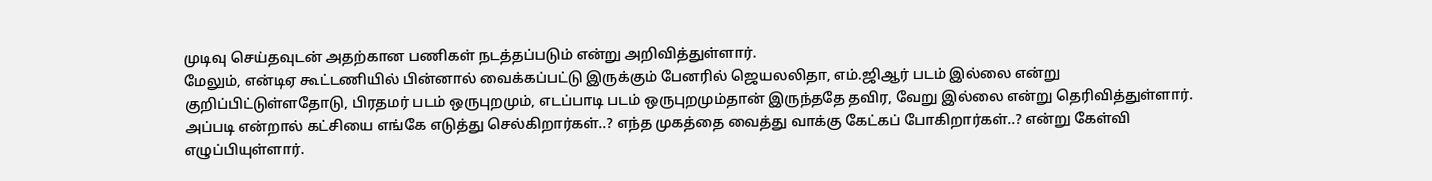முடிவு செய்தவுடன் அதற்கான பணிகள் நடத்தப்படும் என்று அறிவித்துள்ளார்.
மேலும், என்டிஏ கூட்டணியில் பின்னால் வைக்கப்பட்டு இருக்கும் பேனரில் ஜெயலலிதா, எம்.ஜிஆர் படம் இல்லை என்று குறிப்பிட்டுள்ளதோடு, பிரதமர் படம் ஒருபுறமும், எடப்பாடி படம் ஒருபுறமும்தான் இருந்ததே தவிர, வேறு இல்லை என்று தெரிவித்துள்ளார். அப்படி என்றால் கட்சியை எங்கே எடுத்து செல்கிறார்கள்..? எந்த முகத்தை வைத்து வாக்கு கேட்கப் போகிறார்கள்..? என்று கேள்வி எழுப்பியுள்ளார்.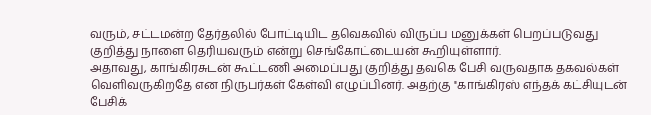வரும், சட்டமன்ற தேர்தலில் போட்டியிட தவெகவில் விருப்ப மனுக்கள் பெறப்படுவது குறித்து நாளை தெரியவரும் என்று செங்கோட்டையன் கூறியுள்ளார்.
அதாவது, காங்கிரசுடன் கூட்டணி அமைப்பது குறித்து தவகெ பேசி வருவதாக தகவல்கள் வெளிவருகிறதே என நிருபர்கள் கேள்வி எழுப்பினர். அதற்கு ''காங்கிரஸ் எந்தக் கட்சியுடன் பேசிக்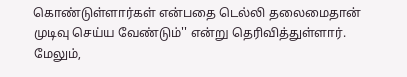கொண்டுள்ளார்கள் என்பதை டெல்லி தலைமைதான் முடிவு செய்ய வேண்டும்'' என்று தெரிவித்துள்ளார். மேலும்,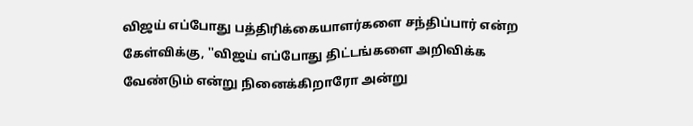விஜய் எப்போது பத்திரிக்கையாளர்களை சந்திப்பார் என்ற கேள்விக்கு, ''விஜய் எப்போது திட்டங்களை அறிவிக்க வேண்டும் என்று நினைக்கிறாரோ அன்று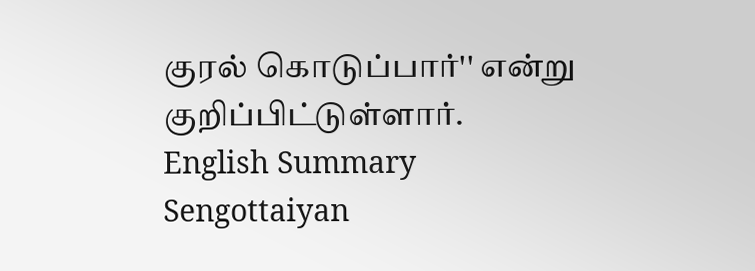குரல் கொடுப்பார்'' என்று குறிப்பிட்டுள்ளார்.
English Summary
Sengottaiyan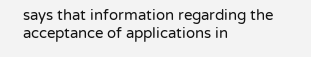says that information regarding the acceptance of applications in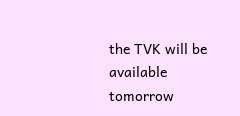the TVK will be available tomorrow